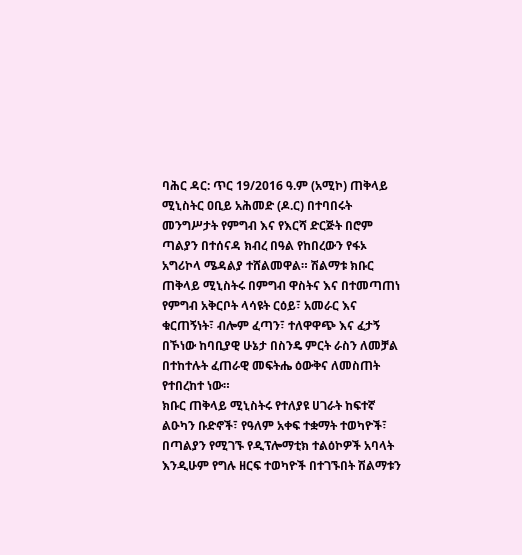ባሕር ዳር: ጥር 19/2016 ዓ.ም (አሚኮ) ጠቅላይ ሚኒስትር ዐቢይ አሕመድ (ዶ.ር) በተባበሩት መንግሥታት የምግብ እና የእርሻ ድርጅት በሮም ጣልያን በተሰናዳ ክብረ በዓል የከበረውን የፋኦ አግሪኮላ ሜዳልያ ተሸልመዋል። ሽልማቱ ክቡር ጠቅላይ ሚኒስትሩ በምግብ ዋስትና እና በተመጣጠነ የምግብ አቅርቦት ላሳዩት ርዕይ፣ አመራር እና ቁርጠኝነት፣ ብሎም ፈጣን፣ ተለዋዋጭ እና ፈታኝ በኾነው ከባቢያዊ ሁኔታ በስንዴ ምርት ራስን ለመቻል በተከተሉት ፈጠራዊ መፍትሔ ዕውቅና ለመስጠት የተበረከተ ነው።
ክቡር ጠቅላይ ሚኒስትሩ የተለያዩ ሀገራት ከፍተኛ ልዑካን ቡድኖች፣ የዓለም አቀፍ ተቋማት ተወካዮች፣ በጣልያን የሚገኙ የዲፕሎማቲክ ተልዕኮዎች አባላት እንዲሁም የግሉ ዘርፍ ተወካዮች በተገኙበት ሽልማቱን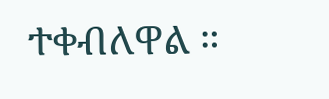ተቀብለዋል ።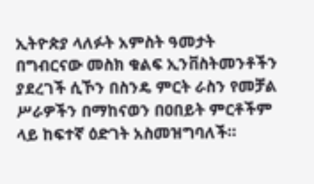ኢትዮጵያ ላለፉት አምስት ዓመታት በግብርናው መስክ ቁልፍ ኢንቨስትመንቶችን ያደረገች ሲኾን በስንዴ ምርት ራስን የመቻል ሥራዎችን በማከናወን በዐበይት ምርቶችም ላይ ከፍተኛ ዕድገት አስመዝግባለች።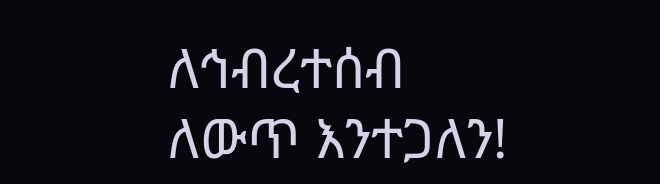ለኅብረተሰብ ለውጥ እንተጋለን!